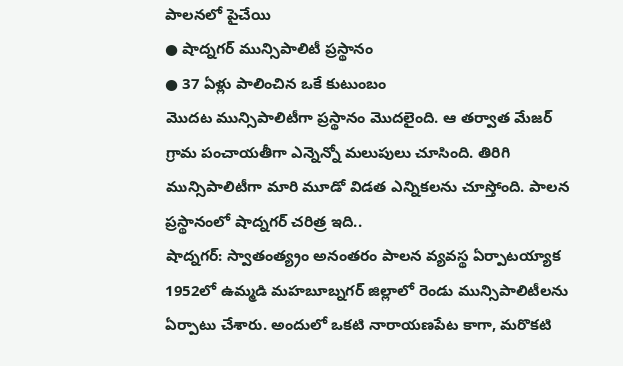పాలనలో పైచేయి
● షాద్నగర్ మున్సిపాలిటీ ప్రస్థానం
● 37 ఏళ్లు పాలించిన ఒకే కుటుంబం
మొదట మున్సిపాలిటీగా ప్రస్థానం మొదలైంది. ఆ తర్వాత మేజర్ గ్రామ పంచాయతీగా ఎన్నెన్నో మలుపులు చూసింది. తిరిగి మున్సిపాలిటీగా మారి మూడో విడత ఎన్నికలను చూస్తోంది. పాలన ప్రస్థానంలో షాద్నగర్ చరిత్ర ఇది..
షాద్నగర్: స్వాతంత్య్రం అనంతరం పాలన వ్యవస్థ ఏర్పాటయ్యాక 1952లో ఉమ్మడి మహబూబ్నగర్ జిల్లాలో రెండు మున్సిపాలిటీలను ఏర్పాటు చేశారు. అందులో ఒకటి నారాయణపేట కాగా, మరొకటి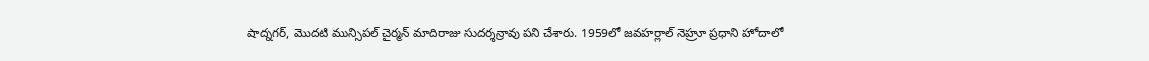షాద్నగర్, మొదటి మున్సిపల్ చైర్మన్ మాదిరాజు సుదర్శన్రావు పని చేశారు. 1959లో జవహర్లాల్ నెహ్రూ ప్రధాని హోదాలో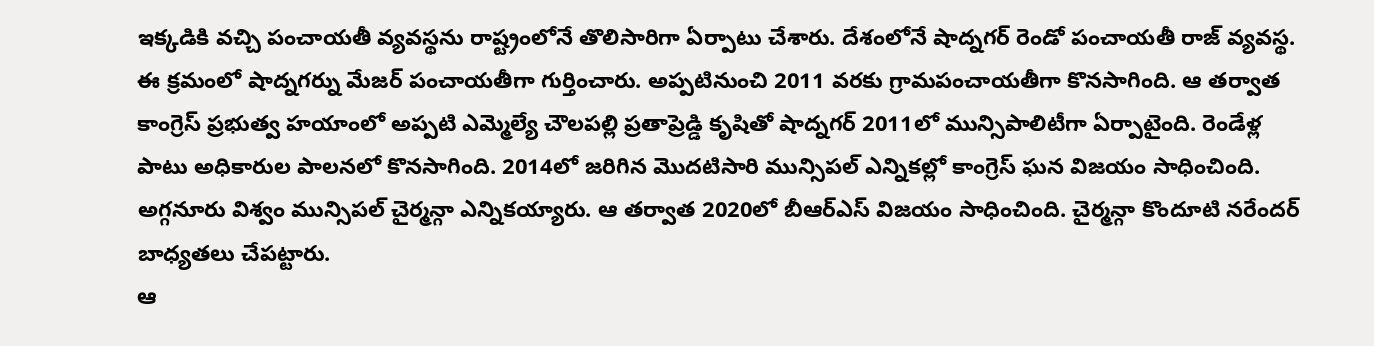ఇక్కడికి వచ్చి పంచాయతీ వ్యవస్థను రాష్ట్రంలోనే తొలిసారిగా ఏర్పాటు చేశారు. దేశంలోనే షాద్నగర్ రెండో పంచాయతీ రాజ్ వ్యవస్థ. ఈ క్రమంలో షాద్నగర్ను మేజర్ పంచాయతీగా గుర్తించారు. అప్పటినుంచి 2011 వరకు గ్రామపంచాయతీగా కొనసాగింది. ఆ తర్వాత కాంగ్రెస్ ప్రభుత్వ హయాంలో అప్పటి ఎమ్మెల్యే చౌలపల్లి ప్రతాప్రెడ్డి కృషితో షాద్నగర్ 2011లో మున్సిపాలిటీగా ఏర్పాటైంది. రెండేళ్ల పాటు అధికారుల పాలనలో కొనసాగింది. 2014లో జరిగిన మొదటిసారి మున్సిపల్ ఎన్నికల్లో కాంగ్రెస్ ఘన విజయం సాధించింది. అగ్గనూరు విశ్వం మున్సిపల్ చైర్మన్గా ఎన్నికయ్యారు. ఆ తర్వాత 2020లో బీఆర్ఎస్ విజయం సాధించింది. చైర్మన్గా కొందూటి నరేందర్ బాధ్యతలు చేపట్టారు.
ఆ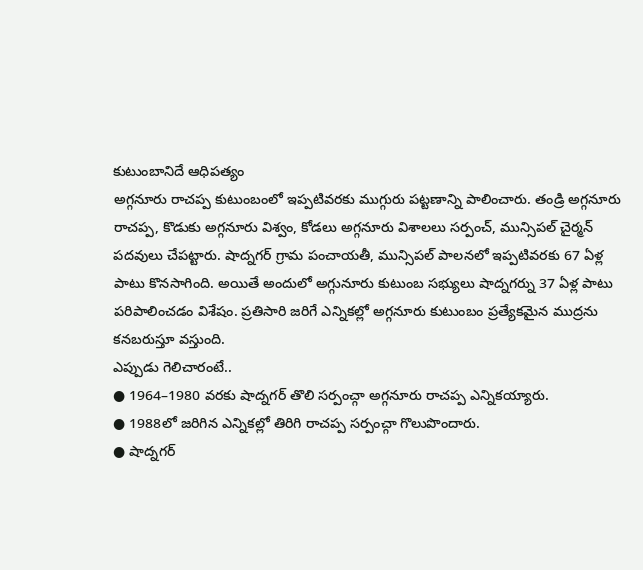కుటుంబానిదే ఆధిపత్యం
అగ్గనూరు రాచప్ప కుటుంబంలో ఇప్పటివరకు ముగ్గురు పట్టణాన్ని పాలించారు. తండ్రి అగ్గనూరు రాచప్ప, కొడుకు అగ్గనూరు విశ్వం, కోడలు అగ్గనూరు విశాలలు సర్పంచ్, మున్సిపల్ చైర్మన్ పదవులు చేపట్టారు. షాద్నగర్ గ్రామ పంచాయతీ, మున్సిపల్ పాలనలో ఇప్పటివరకు 67 ఏళ్ల పాటు కొనసాగింది. అయితే అందులో అగ్గునూరు కుటుంబ సభ్యులు షాద్నగర్ను 37 ఏళ్ల పాటు పరిపాలించడం విశేషం. ప్రతిసారి జరిగే ఎన్నికల్లో అగ్గనూరు కుటుంబం ప్రత్యేకమైన ముద్రను కనబరుస్తూ వస్తుంది.
ఎప్పుడు గెలిచారంటే..
● 1964–1980 వరకు షాద్నగర్ తొలి సర్పంచ్గా అగ్గనూరు రాచప్ప ఎన్నికయ్యారు.
● 1988లో జరిగిన ఎన్నికల్లో తిరిగి రాచప్ప సర్పంచ్గా గొలుపొందారు.
● షాద్నగర్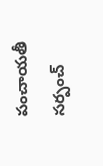పంచాయతీ సర్పంచ్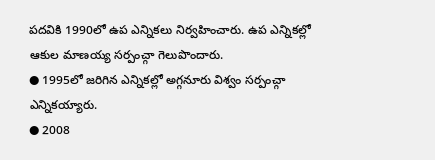పదవికి 1990లో ఉప ఎన్నికలు నిర్వహించారు. ఉప ఎన్నికల్లో ఆకుల మాణయ్య సర్పంచ్గా గెలుపొందారు.
● 1995లో జరిగిన ఎన్నికల్లో అగ్గనూరు విశ్వం సర్పంచ్గా ఎన్నికయ్యారు.
● 2008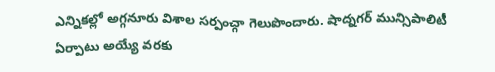ఎన్నికల్లో అగ్గనూరు విశాల సర్పంచ్గా గెలుపొందారు. షాద్నగర్ మున్సిపాలిటీ ఏర్పాటు అయ్యే వరకు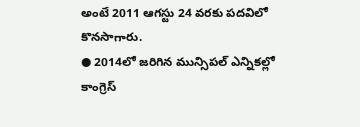అంటే 2011 ఆగస్టు 24 వరకు పదవిలో కొనసాగారు.
● 2014లో జరిగిన మున్సిపల్ ఎన్నికల్లో కాంగ్రెస్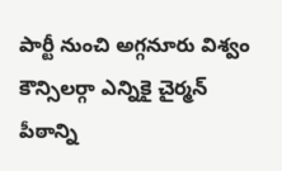పార్టీ నుంచి అగ్గనూరు విశ్వం కౌన్సిలర్గా ఎన్నికై చైర్మన్ పీఠాన్ని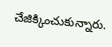చేజిక్కించుకున్నారు.